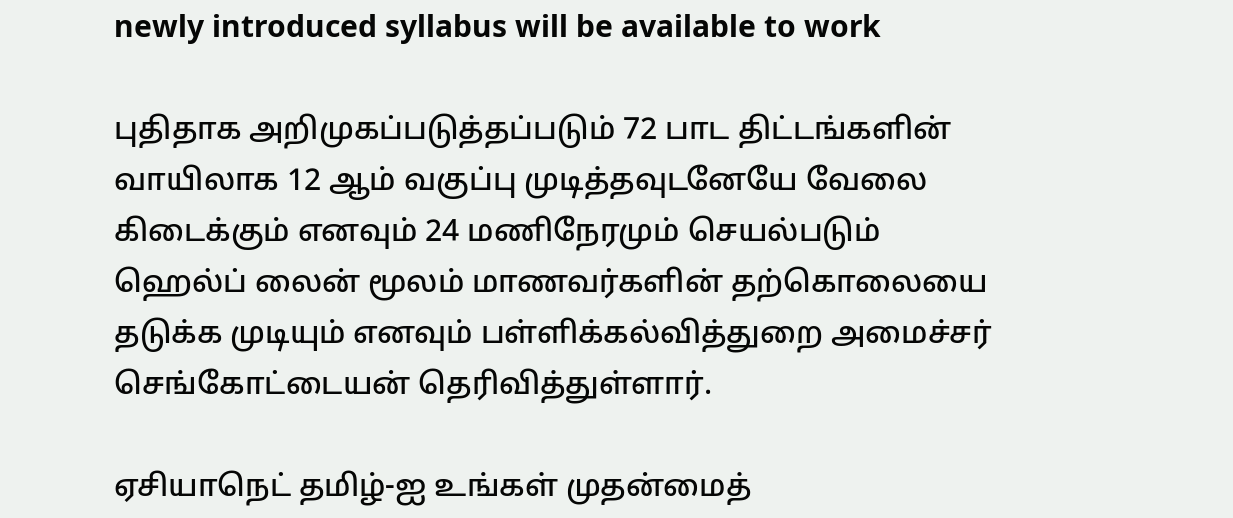newly introduced syllabus will be available to work

புதிதாக அறிமுகப்படுத்தப்படும் 72 பாட திட்டங்களின் வாயிலாக 12 ஆம் வகுப்பு முடித்தவுடனேயே வேலை கிடைக்கும் எனவும் 24 மணிநேரமும் செயல்படும் ஹெல்ப் லைன் மூலம் மாணவர்களின் தற்கொலையை தடுக்க முடியும் எனவும் பள்ளிக்கல்வித்துறை அமைச்சர் செங்கோட்டையன் தெரிவித்துள்ளார்.

ஏசியாநெட் தமிழ்-ஐ உங்கள் முதன்மைத்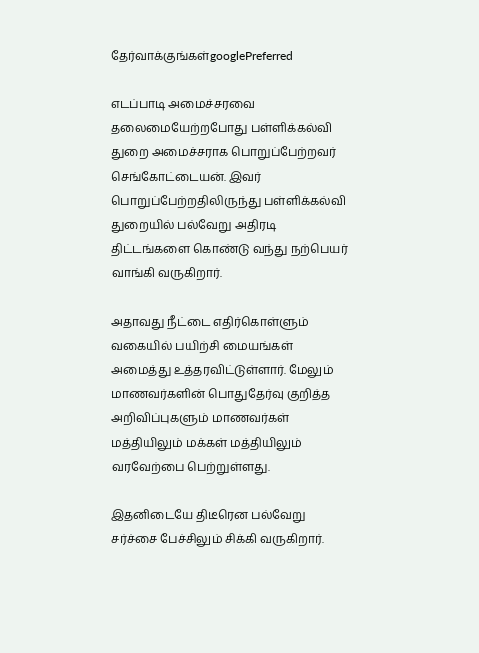தேர்வாக்குங்கள்googlePreferred

எடப்பாடி அமைச்சரவை தலைமையேற்றபோது பள்ளிக்கல்வி துறை அமைச்சராக பொறுப்பேற்றவர் செங்கோட்டையன். இவர் பொறுப்பேற்றதிலிருந்து பள்ளிக்கல்வி துறையில் பல்வேறு அதிரடி திட்டங்களை கொண்டு வந்து நற்பெயர் வாங்கி வருகிறார்.

அதாவது நீட்டை எதிர்கொள்ளும் வகையில் பயிற்சி மையங்கள் அமைத்து உத்தரவிட்டுள்ளார். மேலும் மாணவர்களின் பொதுதேர்வு குறித்த அறிவிப்புகளும் மாணவர்கள் மத்தியிலும் மக்கள் மத்தியிலும் வரவேற்பை பெற்றுள்ளது.

இதனிடையே திடீரென பல்வேறு சர்ச்சை பேச்சிலும் சிக்கி வருகிறார்.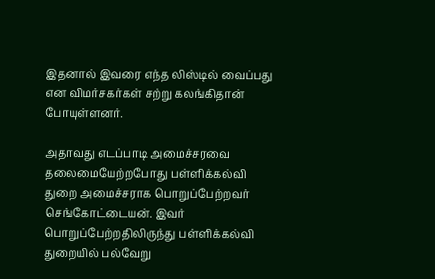இதனால் இவரை எந்த லிஸ்டில் வைப்பது என விமர்சகர்கள் சற்று கலங்கிதான் போயுள்ளனர்.

அதாவது எடப்பாடி அமைச்சரவை தலைமையேற்றபோது பள்ளிக்கல்வி துறை அமைச்சராக பொறுப்பேற்றவர் செங்கோட்டையன். இவர் பொறுப்பேற்றதிலிருந்து பள்ளிக்கல்வி துறையில் பல்வேறு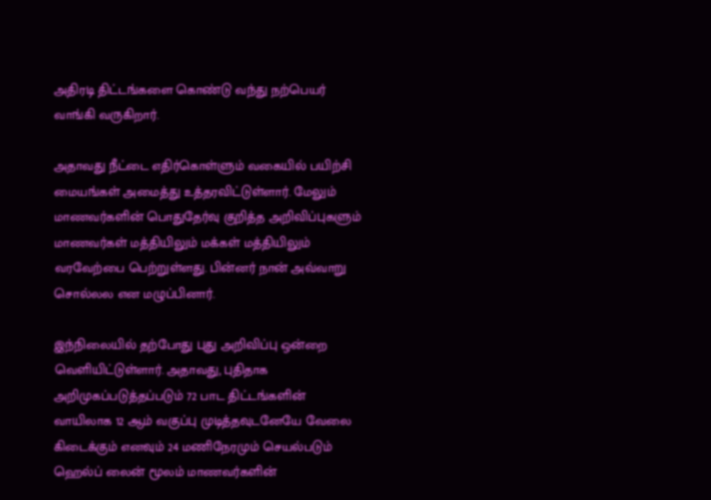அதிரடி திட்டங்களை கொண்டு வந்து நற்பெயர் வாங்கி வருகிறார்.

அதாவது நீட்டை எதிர்கொள்ளும் வகையில் பயிற்சி மையங்கள் அமைத்து உத்தரவிட்டுள்ளார். மேலும் மாணவர்களின் பொதுதேர்வு குறித்த அறிவிப்புகளும் மாணவர்கள் மத்தியிலும் மக்கள் மத்தியிலும் வரவேற்பை பெற்றுள்ளது. பின்னர் நான் அவ்வாறு சொல்லல என மழுப்பினார்.

இந்நிலையில் தற்போது புது அறிவிப்பு ஒன்றை வெளியிட்டுள்ளார். அதாவது, புதிதாக அறிமுகப்படுத்தப்படும் 72 பாட திட்டங்களின் வாயிலாக 12 ஆம் வகுப்பு முடித்தவுடனேயே வேலை கிடைக்கும் எனவும் 24 மணிநேரமும் செயல்படும் ஹெல்ப் லைன் மூலம் மாணவர்களின்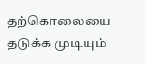தற்கொலையை தடுக்க முடியும்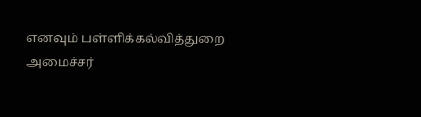எனவும் பள்ளிக்கல்வித்துறை அமைச்சர்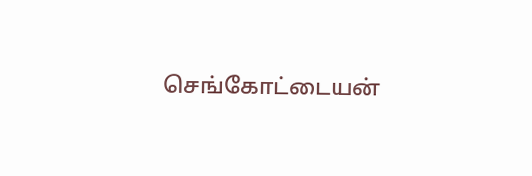செங்கோட்டையன்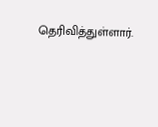தெரிவித்துள்ளார்.